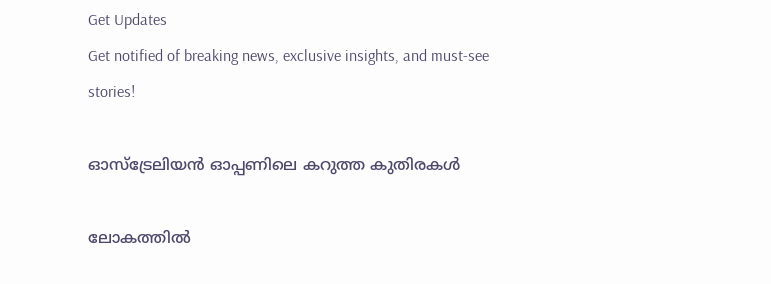Get Updates
Get notified of breaking news, exclusive insights, and must-see stories!

ഓസ്‌ട്രേലിയന്‍ ഓപ്പണിലെ കറുത്ത കുതിരകള്‍

ലോകത്തില്‍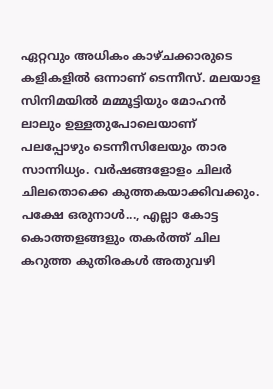ഏറ്റവും അധികം കാഴ്ചക്കാരുടെ കളികളില്‍ ഒന്നാണ് ടെന്നീസ്. മലയാള സിനിമയില്‍ മമ്മൂട്ടിയും മോഹന്‍ ലാലും ഉള്ളതുപോലെയാണ് പലപ്പോഴും ടെന്നീസിലേയും താര സാന്നിധ്യം. വര്‍ഷങ്ങളോളം ചിലര്‍ ചിലതൊക്കെ കുത്തകയാക്കിവക്കും. പക്ഷേ ഒരുനാള്‍..., എല്ലാ കോട്ട കൊത്തളങ്ങളും തകര്‍ത്ത് ചില കറുത്ത കുതിരകള്‍ അതുവഴി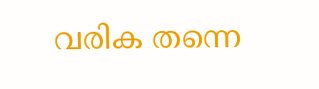വരിക തന്നെ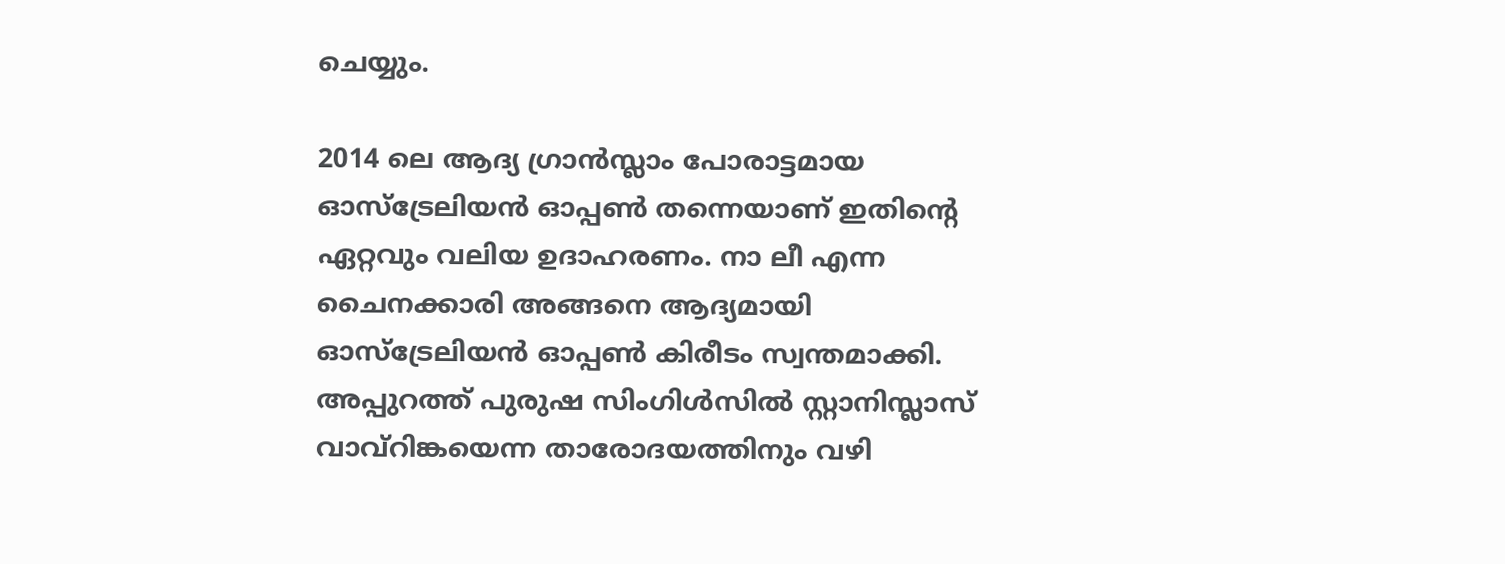ചെയ്യും.

2014 ലെ ആദ്യ ഗ്രാന്‍സ്ലാം പോരാട്ടമായ ഓസ്‌ട്രേലിയന്‍ ഓപ്പണ്‍ തന്നെയാണ് ഇതിന്റെ ഏറ്റവും വലിയ ഉദാഹരണം. നാ ലീ എന്ന ചൈനക്കാരി അങ്ങനെ ആദ്യമായി ഓസ്‌ട്രേലിയന്‍ ഓപ്പണ്‍ കിരീടം സ്വന്തമാക്കി. അപ്പുറത്ത് പുരുഷ സിംഗിള്‍സില്‍ സ്റ്റാനിസ്ലാസ് വാവ്റിങ്കയെന്ന താരോദയത്തിനും വഴി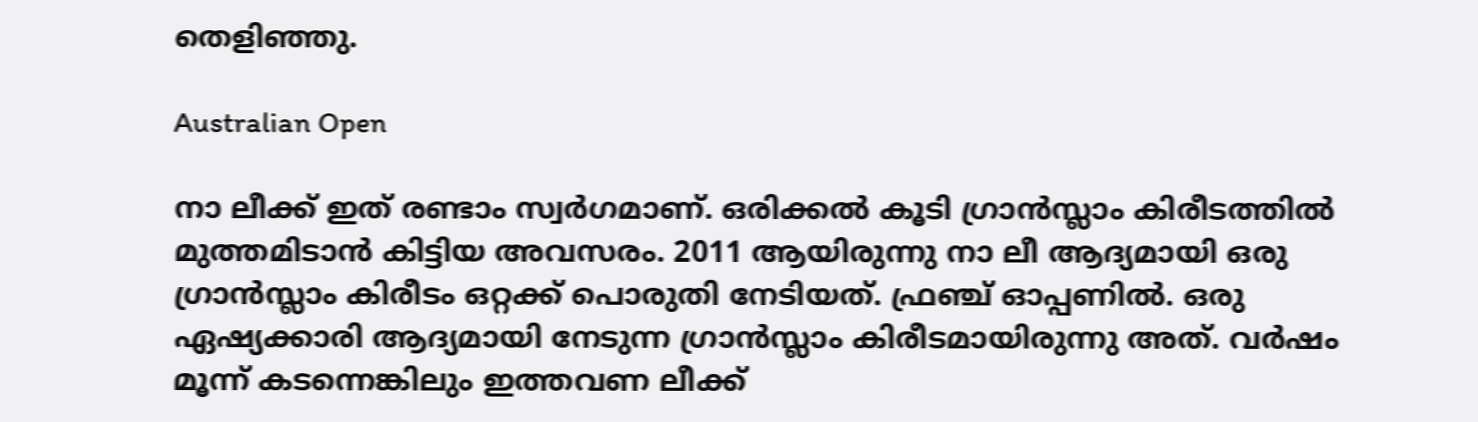തെളിഞ്ഞു.

Australian Open

നാ ലീക്ക് ഇത് രണ്ടാം സ്വര്‍ഗമാണ്. ഒരിക്കല്‍ കൂടി ഗ്രാന്‍സ്ലാം കിരീടത്തില്‍ മുത്തമിടാന്‍ കിട്ടിയ അവസരം. 2011 ആയിരുന്നു നാ ലീ ആദ്യമായി ഒരു ഗ്രാന്‍സ്ലാം കിരീടം ഒറ്റക്ക് പൊരുതി നേടിയത്. ഫ്രഞ്ച് ഓപ്പണില്‍. ഒരു ഏഷ്യക്കാരി ആദ്യമായി നേടുന്ന ഗ്രാന്‍സ്ലാം കിരീടമായിരുന്നു അത്. വര്‍ഷം മൂന്ന് കടന്നെങ്കിലും ഇത്തവണ ലീക്ക്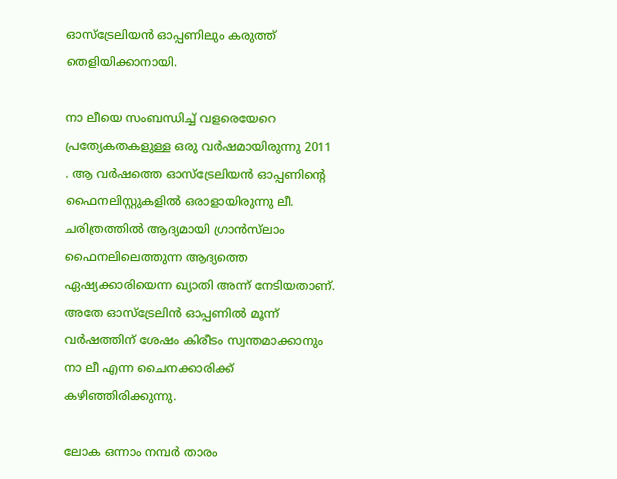ഓസ്‌ട്രേലിയന്‍ ഓപ്പണിലും കരുത്ത് തെളിയിക്കാനായി.

നാ ലീയെ സംബന്ധിച്ച് വളരെയേറെ പ്രത്യേകതകളുള്ള ഒരു വര്‍ഷമായിരുന്നു 2011 . ആ വര്‍ഷത്തെ ഓസ്‌ട്രേലിയന്‍ ഓപ്പണിന്റെ ഫൈനലിസ്റ്റുകളില്‍ ഒരാളായിരുന്നു ലീ. ചരിത്രത്തില്‍ ആദ്യമായി ഗ്രാന്‍സ്‌ലാം ഫൈനലിലെത്തുന്ന ആദ്യത്തെ ഏഷ്യക്കാരിയെന്ന ഖ്യാതി അന്ന് നേടിയതാണ്. അതേ ഓസ്‌ട്രേലിന്‍ ഓപ്പണില്‍ മൂന്ന് വര്‍ഷത്തിന് ശേഷം കിരീടം സ്വന്തമാക്കാനും നാ ലീ എന്ന ചൈനക്കാരിക്ക് കഴിഞ്ഞിരിക്കുന്നു.

ലോക ഒന്നാം നമ്പര്‍ താരം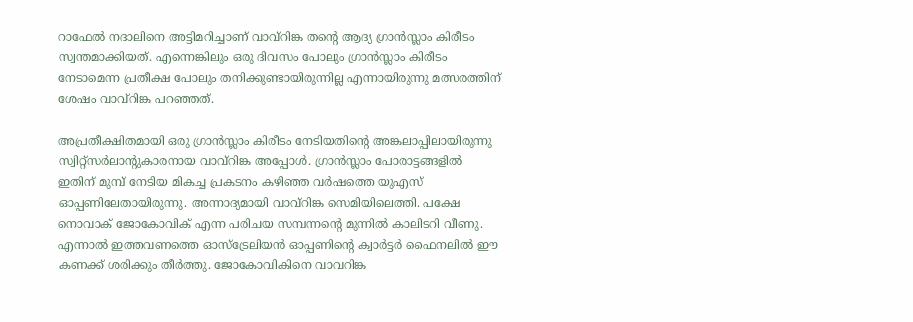റാഫേല്‍ നദാലിനെ അട്ടിമറിച്ചാണ് വാവ്‌റിങ്ക തന്റെ ആദ്യ ഗ്രാന്‍സ്ലാം കിരീടം സ്വന്തമാക്കിയത്. എന്നെങ്കിലും ഒരു ദിവസം പോലും ഗ്രാന്‍സ്ലാം കിരീടം നേടാമെന്ന പ്രതീക്ഷ പോലും തനിക്കുണ്ടായിരുന്നില്ല എന്നായിരുന്നു മത്സരത്തിന് ശേഷം വാവ്‌റിങ്ക പറഞ്ഞത്.

അപ്രതീക്ഷിതമായി ഒരു ഗ്രാന്‍സ്ലാം കിരീടം നേടിയതിന്റെ അങ്കലാപ്പിലായിരുന്നു സ്വിറ്റ്‌സര്‍ലാന്റുകാരനായ വാവ്‌റിങ്ക അപ്പോള്‍. ഗ്രാന്‍സ്ലാം പോരാട്ടങ്ങളില്‍ ഇതിന് മുമ്പ് നേടിയ മികച്ച പ്രകടനം കഴിഞ്ഞ വര്‍ഷത്തെ യുഎസ് ഓപ്പണിലേതായിരുന്നു. അന്നാദ്യമായി വാവ്‌റിങ്ക സെമിയിലെത്തി. പക്ഷേ നൊവാക് ജോകോവിക് എന്ന പരിചയ സമ്പന്നന്റെ മുന്നില്‍ കാലിടറി വീണു. എന്നാല്‍ ഇത്തവണത്തെ ഓസ്‌ട്രേലിയന്‍ ഓപ്പണിന്റെ ക്വാര്‍ട്ടര്‍ ഫൈനലില്‍ ഈ കണക്ക് ശരിക്കും തീര്‍ത്തു. ജോകോവികിനെ വാവറിങ്ക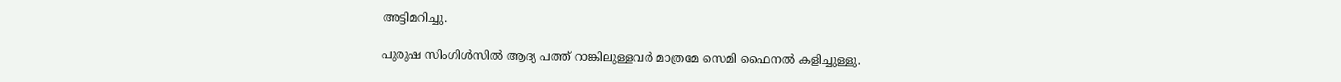അട്ടിമറിച്ചു.

പുരുഷ സിംഗിള്‍സില്‍ ആദ്യ പത്ത് റാങ്കിലുള്ളവര്‍ മാത്രമേ സെമി ഫൈനല്‍ കളിച്ചുള്ളു.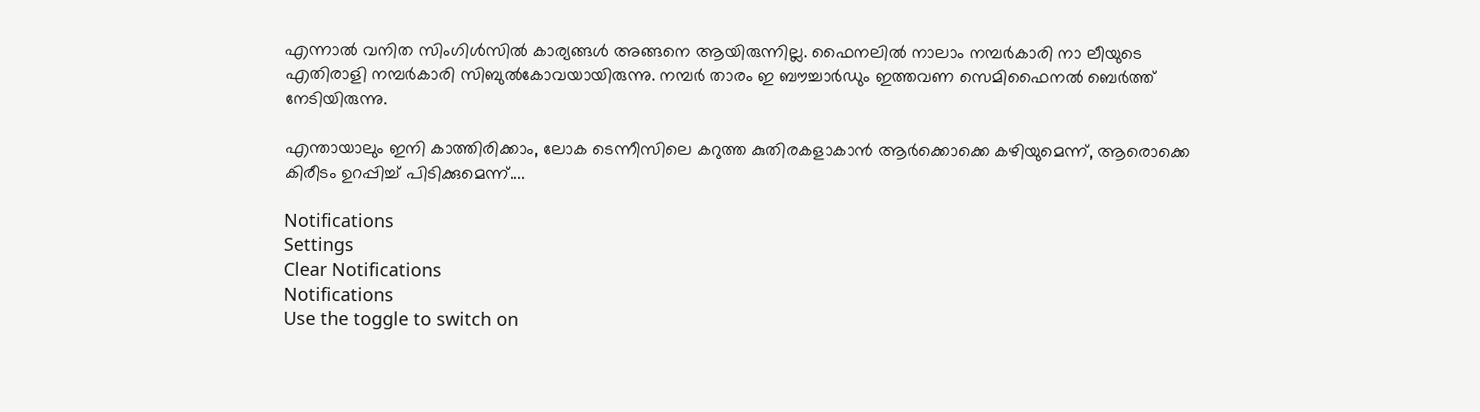എന്നാല്‍ വനിത സിംഗിള്‍സില്‍ കാര്യങ്ങള്‍ അങ്ങനെ ആയിരുന്നില്ല. ഫൈനലില്‍ നാലാം നമ്പര്‍കാരി നാ ലീയുടെ എതിരാളി നമ്പര്‍കാരി സിബുല്‍കോവയായിരുന്നു. നമ്പര്‍ താരം ഇ ബൗച്ചാര്‍ഡും ഇത്തവണ സെമിഫൈനല്‍ ബെര്‍ത്ത് നേടിയിരുന്നു.

എന്തായാലും ഇനി കാത്തിരിക്കാം, ലോക ടെന്നീസിലെ കറുത്ത കുതിരകളാകാന്‍ ആര്‍ക്കൊക്കെ കഴിയുമെന്ന്, ആരൊക്കെ കിരീടം ഉറപ്പിച്ച് പിടിക്കുമെന്ന്....

Notifications
Settings
Clear Notifications
Notifications
Use the toggle to switch on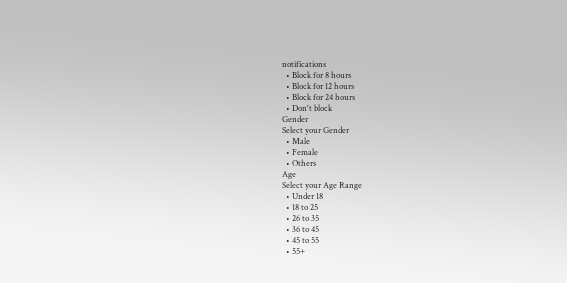notifications
  • Block for 8 hours
  • Block for 12 hours
  • Block for 24 hours
  • Don't block
Gender
Select your Gender
  • Male
  • Female
  • Others
Age
Select your Age Range
  • Under 18
  • 18 to 25
  • 26 to 35
  • 36 to 45
  • 45 to 55
  • 55+